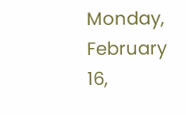Monday, February 16,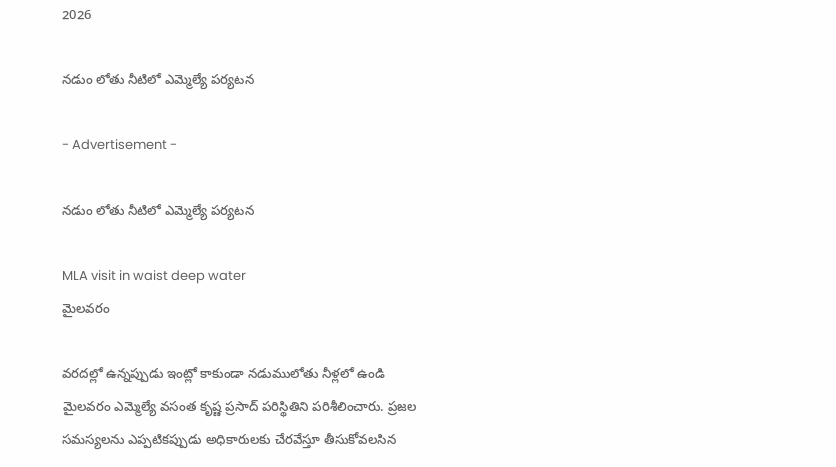2026

నడుం లోతు నీటిలో ఎమ్మెల్యే పర్యటన

- Advertisement -

నడుం లోతు నీటిలో ఎమ్మెల్యే పర్యటన

MLA visit in waist deep water
మైలవరం

వరదల్లో ఉన్నప్పుడు ఇంట్లో కాకుండా నడుములోతు నీళ్లలో ఉండి మైలవరం ఎమ్మెల్యే వసంత కృష్ణ ప్రసాద్ పరిస్థితిని పరిశీలించారు. ప్రజల సమస్యలను ఎప్పటికప్పుడు అధికారులకు చేరవేస్తూ తీసుకోవలసిన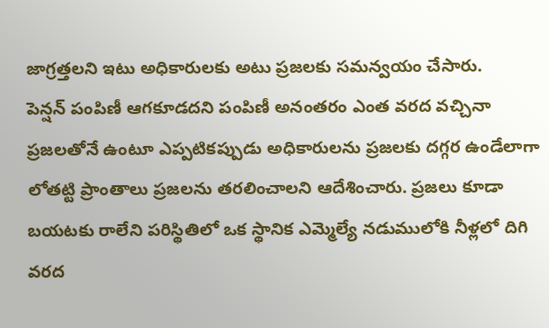జాగ్రత్తలని ఇటు అధికారులకు అటు ప్రజలకు సమన్వయం చేసారు.
పెన్షన్ పంపిణీ ఆగకూడదని పంపిణీ అనంతరం ఎంత వరద వచ్చినా ప్రజలతోనే ఉంటూ ఎప్పటికప్పుడు అధికారులను ప్రజలకు దగ్గర ఉండేలాగా లోతట్టి ప్రాంతాలు ప్రజలను తరలించాలని ఆదేశించారు. ప్రజలు కూడా బయటకు రాలేని పరిస్థితిలో ఒక స్థానిక ఎమ్మెల్యే నడుములోకి నీళ్లలో దిగి వరద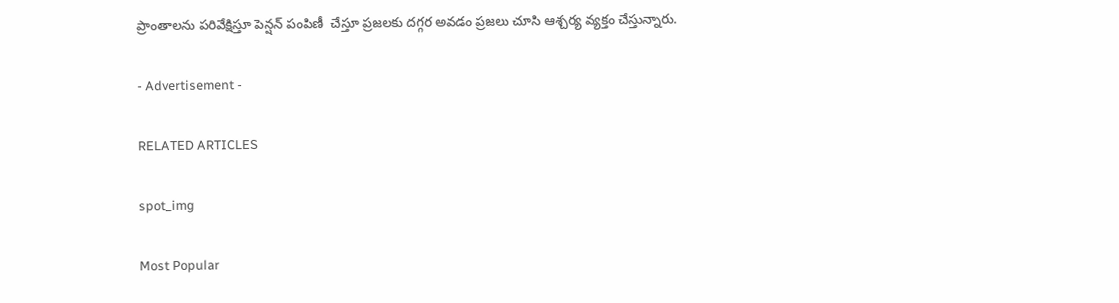ప్రాంతాలను పరివేక్షిస్తూ పెన్షన్ పంపిణీ  చేస్తూ ప్రజలకు దగ్గర అవడం ప్రజలు చూసి ఆశ్చర్య వ్యక్తం చేస్తున్నారు.

- Advertisement -

RELATED ARTICLES

spot_img

Most Popular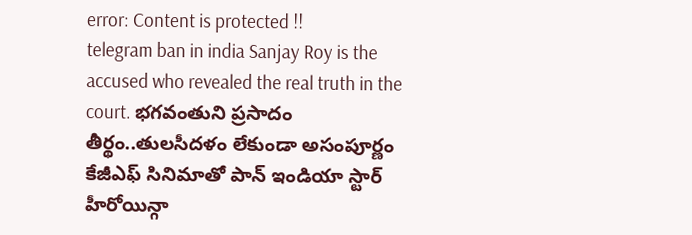error: Content is protected !!
telegram ban in india Sanjay Roy is the accused who revealed the real truth in the court. భగవంతుని ప్రసాదం తీర్థం..తులసీదళం లేకుండా అసంపూర్ణం కేజీఎఫ్ సినిమాతో పాన్ ఇండియా స్టార్ హీరోయిన్గా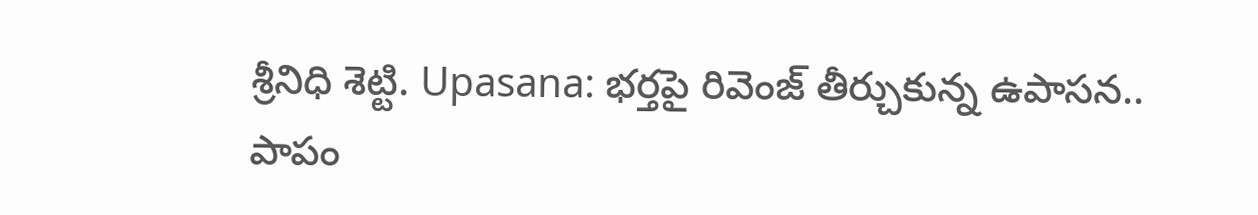శ్రీనిధి శెట్టి. Upasana: భర్తపై రివెంజ్ తీర్చుకున్న ఉపాసన.. పాపం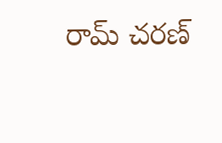రామ్ చరణ్